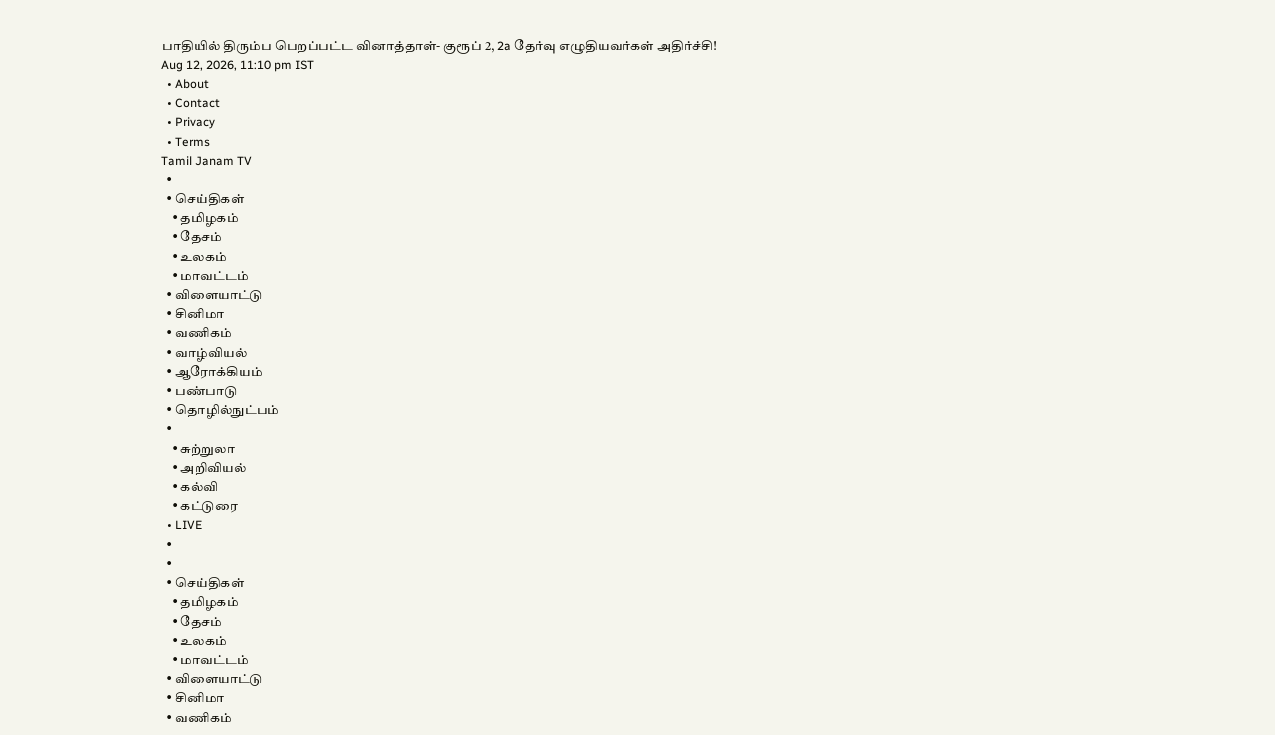பாதியில் திரும்ப பெறப்பட்ட வினாத்தாள்- குரூப் 2, 2a தேர்வு எழுதியவர்கள் அதிர்ச்சி!
Aug 12, 2026, 11:10 pm IST
  • About
  • Contact
  • Privacy
  • Terms
Tamil Janam TV
  •
  • செய்திகள்
    • தமிழகம்
    • தேசம்
    • உலகம்
    • மாவட்டம்
  • விளையாட்டு
  • சினிமா
  • வணிகம்
  • வாழ்வியல்
  • ஆரோக்கியம்
  • பண்பாடு
  • தொழில்நுட்பம்
  •
    • சுற்றுலா
    • அறிவியல்
    • கல்வி
    • கட்டுரை
  • LIVE
  •
  •
  • செய்திகள்
    • தமிழகம்
    • தேசம்
    • உலகம்
    • மாவட்டம்
  • விளையாட்டு
  • சினிமா
  • வணிகம்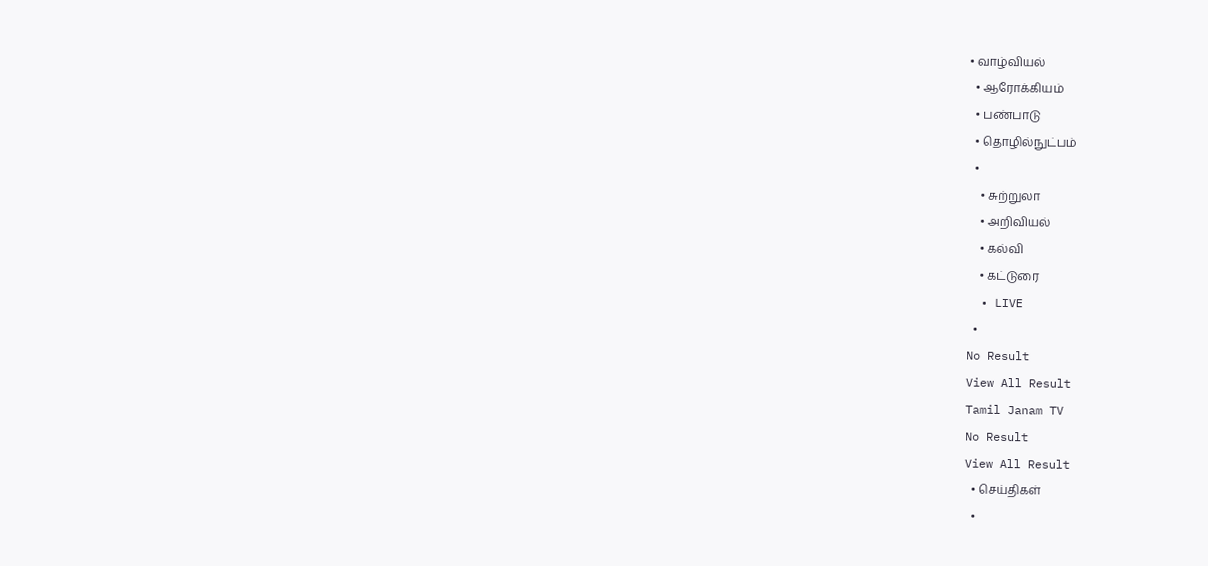• வாழ்வியல்
  • ஆரோக்கியம்
  • பண்பாடு
  • தொழில்நுட்பம்
  •
    • சுற்றுலா
    • அறிவியல்
    • கல்வி
    • கட்டுரை
  • LIVE
  •
No Result
View All Result
Tamil Janam TV
No Result
View All Result
  • செய்திகள்
  •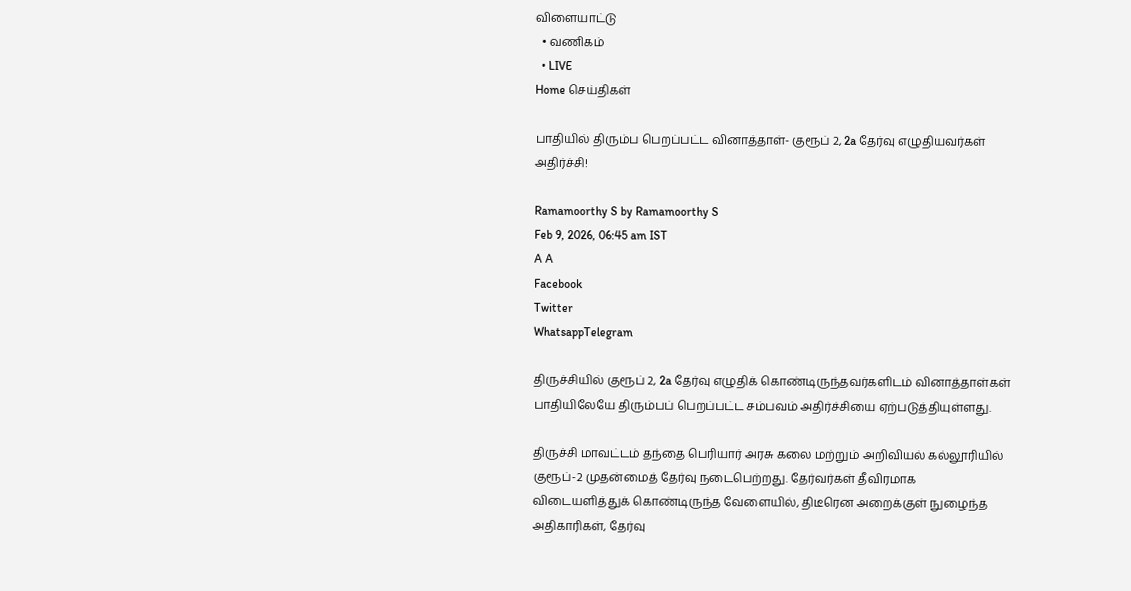விளையாட்டு
  • வணிகம்
  • LIVE
Home செய்திகள்

பாதியில் திரும்ப பெறப்பட்ட வினாத்தாள்- குரூப் 2, 2a தேர்வு எழுதியவர்கள் அதிர்ச்சி!

Ramamoorthy S by Ramamoorthy S
Feb 9, 2026, 06:45 am IST
A A
Facebook
Twitter
WhatsappTelegram

திருச்சியில் குரூப் 2, 2a தேர்வு எழுதிக் கொண்டிருந்தவர்களிடம் வினாத்தாள்கள் பாதியிலேயே திரும்பப் பெறப்பட்ட சம்பவம் அதிர்ச்சியை ஏற்படுத்தியுள்ளது.

திருச்சி மாவட்டம் தந்தை பெரியார் அரசு கலை மற்றும் அறிவியல் கல்லூரியில் குரூப்-2 முதன்மைத் தேர்வு நடைபெற்றது. தேர்வர்கள் தீவிரமாக விடையளித்துக் கொண்டிருந்த வேளையில், திடீரென அறைக்குள் நுழைந்த அதிகாரிகள், தேர்வு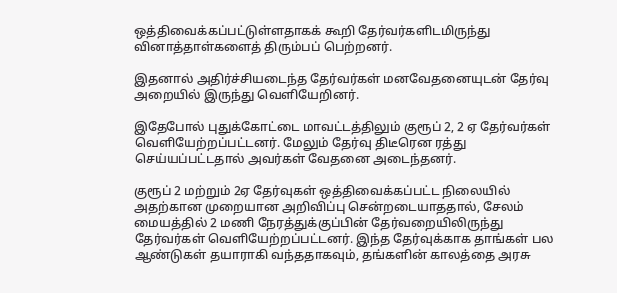ஒத்திவைக்கப்பட்டுள்ளதாகக் கூறி தேர்வர்களிடமிருந்து வினாத்தாள்களைத் திரும்பப் பெற்றனர்.

இதனால் அதிர்ச்சியடைந்த தேர்வர்கள் மனவேதனையுடன் தேர்வு அறையில் இருந்து வெளியேறினர்.

இதேபோல் புதுக்கோட்டை மாவட்டத்திலும் குரூப் 2, 2 ஏ தேர்வர்கள் வெளியேற்றப்பட்டனர். மேலும் தேர்வு திடீரென ரத்து செய்யப்பட்டதால் அவர்கள் வேதனை அடைந்தனர்.

குரூப் 2 மற்றும் 2ஏ தேர்வுகள் ஒத்திவைக்கப்பட்ட நிலையில் அதற்கான முறையான அறிவிப்பு சென்றடையாததால், சேலம் மையத்தில் 2 மணி நேரத்துக்குப்பின் தேர்வறையிலிருந்து தேர்வர்கள் வெளியேற்றப்பட்டனர். இந்த தேர்வுக்காக தாங்கள் பல ஆண்டுகள் தயாராகி வந்ததாகவும், தங்களின் காலத்தை அரசு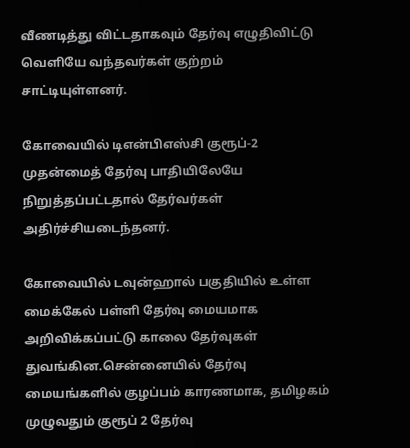வீணடித்து விட்டதாகவும் தேர்வு எழுதிவிட்டு வெளியே வந்தவர்கள் குற்றம் சாட்டியுள்ளனர்.

கோவையில் டிஎன்பிஎஸ்சி குரூப்-2 முதன்மைத் தேர்வு பாதியிலேயே நிறுத்தப்பட்டதால் தேர்வர்கள் அதிர்ச்சியடைந்தனர்.

கோவையில் டவுன்ஹால் பகுதியில் உள்ள மைக்கேல் பள்ளி தேர்வு மையமாக அறிவிக்கப்பட்டு காலை தேர்வுகள் துவங்கின.சென்னையில் தேர்வு மையங்களில் குழப்பம் காரணமாக, தமிழகம் முழுவதும் குரூப் 2 தேர்வு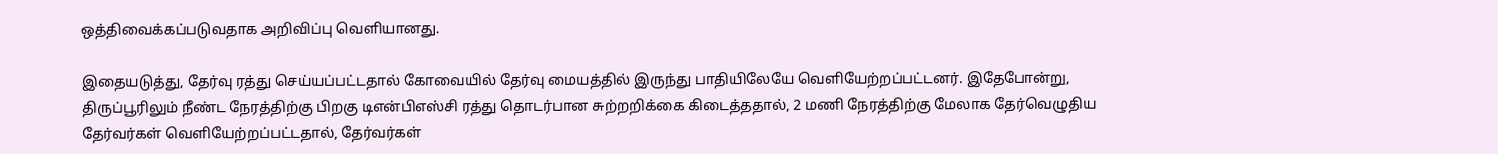ஒத்திவைக்கப்படுவதாக அறிவிப்பு வெளியானது.

இதையடுத்து, தேர்வு ரத்து செய்யப்பட்டதால் கோவையில் தேர்வு மையத்தில் இருந்து பாதியிலேயே வெளியேற்றப்பட்டனர். இதேபோன்று, திருப்பூரிலும் நீண்ட நேரத்திற்கு பிறகு டிஎன்பிஎஸ்சி ரத்து தொடர்பான சுற்றறிக்கை கிடைத்ததால், 2 மணி நேரத்திற்கு மேலாக தேர்வெழுதிய தேர்வர்கள் வெளியேற்றப்பட்டதால், தேர்வர்கள்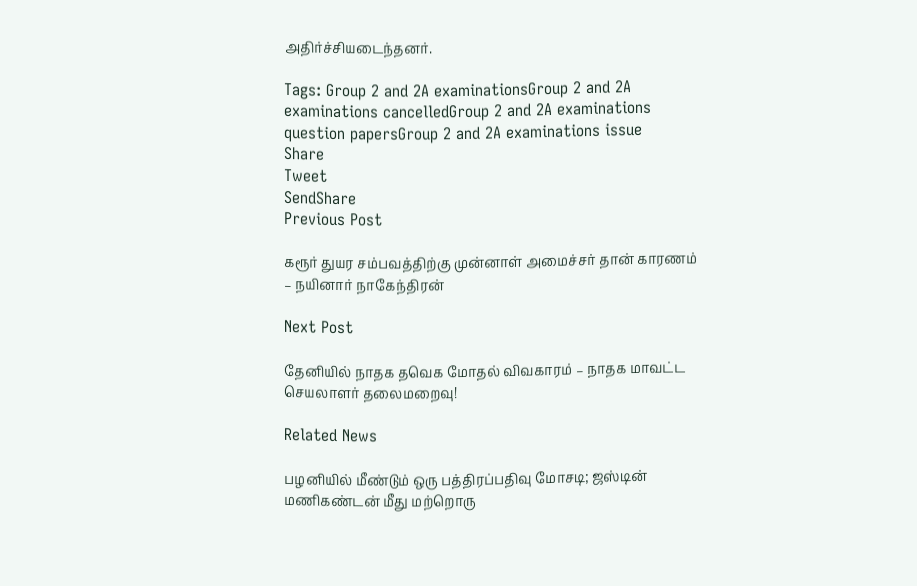அதிர்ச்சியடைந்தனர்.

Tags: Group 2 and 2A examinationsGroup 2 and 2A examinations cancelledGroup 2 and 2A examinations question papersGroup 2 and 2A examinations issue
Share
Tweet
SendShare
Previous Post

கரூர் துயர சம்பவத்திற்கு முன்னாள் அமைச்சர் தான் காரணம் – நயினார் நாகேந்திரன்

Next Post

தேனியில் நாதக தவெக மோதல் விவகாரம் – நாதக மாவட்ட செயலாளர் தலைமறைவு!

Related News

பழனியில் மீண்டும் ஒரு பத்திரப்பதிவு மோசடி; ஜஸ்டின் மணிகண்டன் மீது மற்றொரு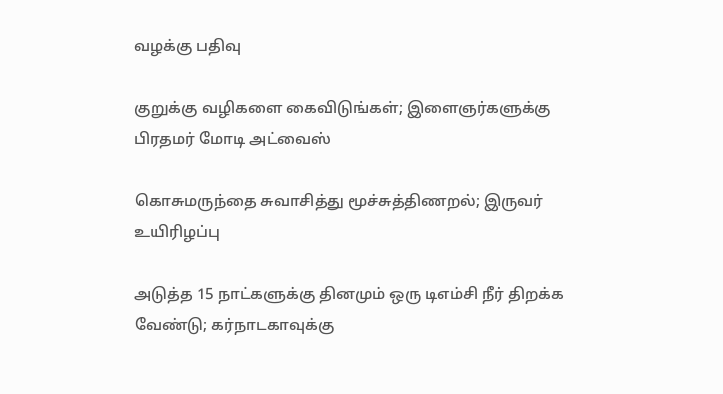வழக்கு பதிவு

குறுக்கு வழிகளை கைவிடுங்கள்; இளைஞர்களுக்கு பிரதமர் மோடி அட்வைஸ்

கொசுமருந்தை சுவாசித்து மூச்சுத்திணறல்; இருவர் உயிரிழப்பு

அடுத்த 15 நாட்களுக்கு தினமும் ஒரு டிஎம்சி நீர் திறக்க வேண்டு; கர்நாடகாவுக்கு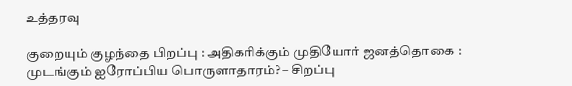உத்தரவு

குறையும் குழந்தை பிறப்பு : அதிகரிக்கும் முதியோர் ஜனத்தொகை : முடங்கும் ஐரோப்பிய பொருளாதாரம்? – சிறப்பு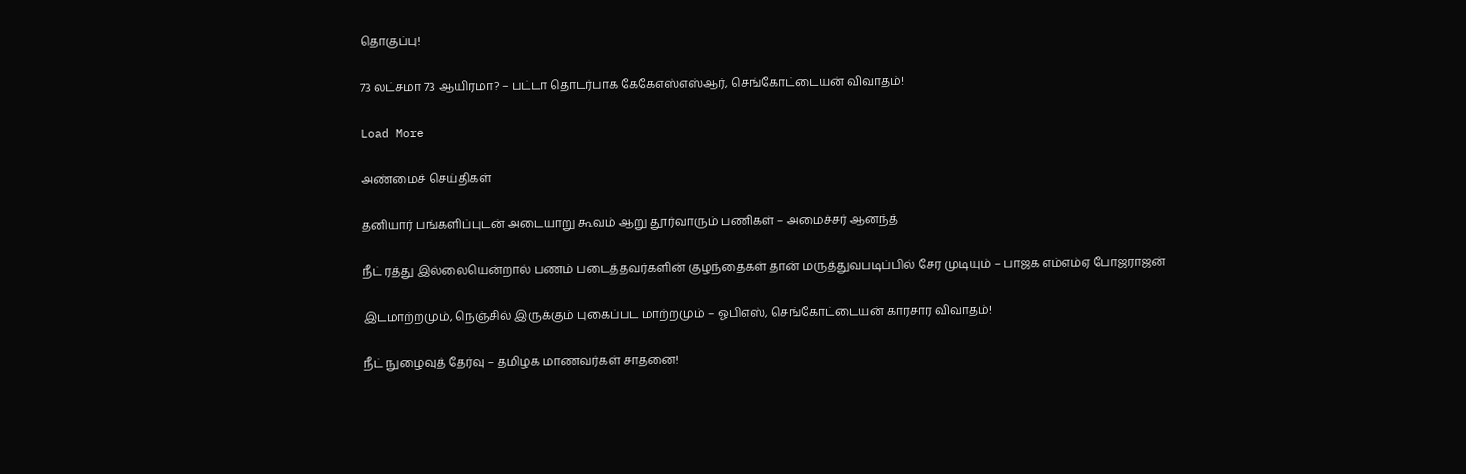தொகுப்பு!

73 லட்சமா 73 ஆயிரமா? – பட்டா தொடர்பாக கேகேஎஸ்எஸ்ஆர், செங்கோட்டையன் விவாதம்!

Load More

அண்மைச் செய்திகள்

தனியார் பங்களிப்புடன் அடையாறு கூவம் ஆறு தூர்வாரும் பணிகள் – அமைச்சர் ஆனந்த்

நீட் ரத்து இல்லையென்றால் பணம் படைத்தவர்களின் குழந்தைகள் தான் மருத்துவபடிப்பில் சேர முடியும் – பாஜக எம்எம்ஏ போஜராஜன்

இடமாற்றமும், நெஞ்சில் இருக்கும் புகைப்பட மாற்றமும் – ஓபிஎஸ், செங்கோட்டையன் காரசார விவாதம்!

நீட் நுழைவுத் தேர்வு – தமிழக மாணவர்கள் சாதனை!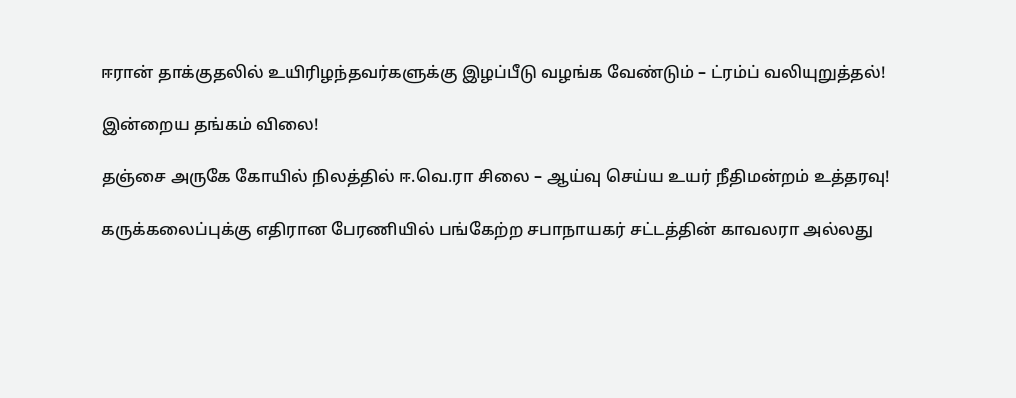ஈரான் தாக்குதலில் உயிரிழந்தவர்களுக்கு இழப்பீடு வழங்க வேண்டும் – ட்ரம்ப் வலியுறுத்தல்!

இன்றைய தங்கம் விலை!

தஞ்சை அருகே கோயில் நிலத்தில் ஈ.வெ.ரா சிலை – ஆய்வு செய்ய உயர் நீதிமன்றம் உத்தரவு!

கருக்கலைப்புக்கு எதிரான பேரணியில் பங்கேற்ற சபாநாயகர் சட்டத்தின் காவலரா அல்லது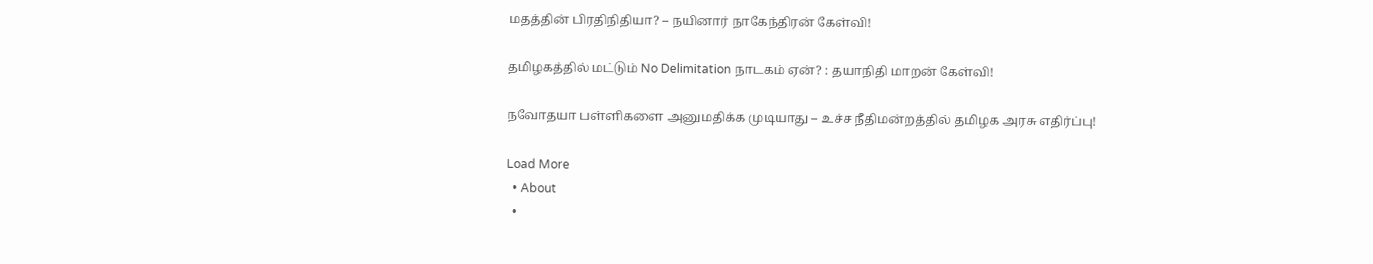மதத்தின் பிரதிநிதியா? – நயினார் நாகேந்திரன் கேள்வி!

தமிழகத்தில் மட்டும் No Delimitation நாடகம் ஏன்? : தயாநிதி மாறன் கேள்வி!

நவோதயா பள்ளிகளை அனுமதிக்க முடியாது – உச்ச நீதிமன்றத்தில் தமிழக அரசு எதிர்ப்பு!

Load More
  • About
  •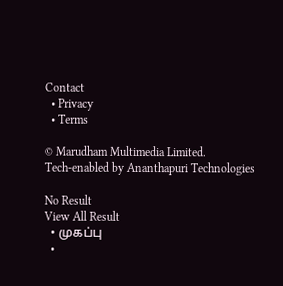Contact
  • Privacy
  • Terms

© Marudham Multimedia Limited.
Tech-enabled by Ananthapuri Technologies

No Result
View All Result
  • முகப்பு
  •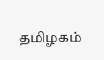தமிழகம்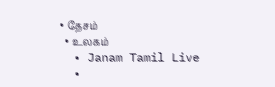• தேசம்
  • உலகம்
  • Janam Tamil Live
  •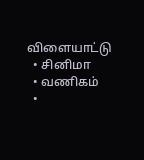விளையாட்டு
  • சினிமா
  • வணிகம்
  •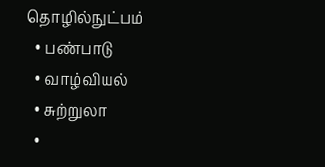தொழில்நுட்பம்
  • பண்பாடு
  • வாழ்வியல்
  • சுற்றுலா
  •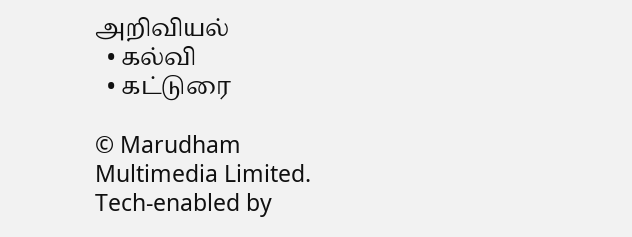அறிவியல்
  • கல்வி
  • கட்டுரை

© Marudham Multimedia Limited.
Tech-enabled by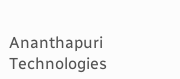Ananthapuri Technologies